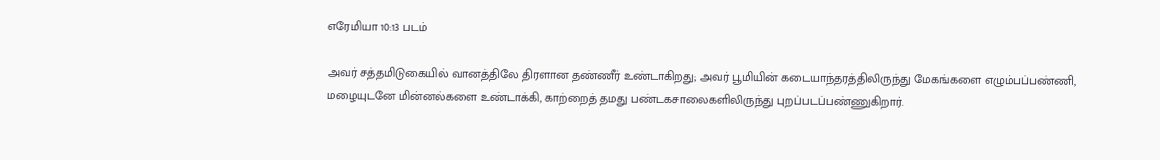எரேமியா 10:13 படம்

அவர் சத்தமிடுகையில் வானத்திலே திரளான தண்ணீர் உண்டாகிறது; அவர் பூமியின் கடையாந்தரத்திலிருந்து மேகங்களை எழும்பப்பண்ணி, மழையுடனே மின்னல்களை உண்டாக்கி, காற்றைத் தமது பண்டகசாலைகளிலிருந்து புறப்படப்பண்ணுகிறார்.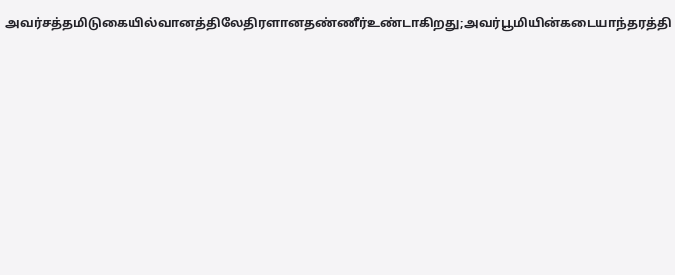அவர்சத்தமிடுகையில்வானத்திலேதிரளானதண்ணீர்உண்டாகிறது;அவர்பூமியின்கடையாந்தரத்தி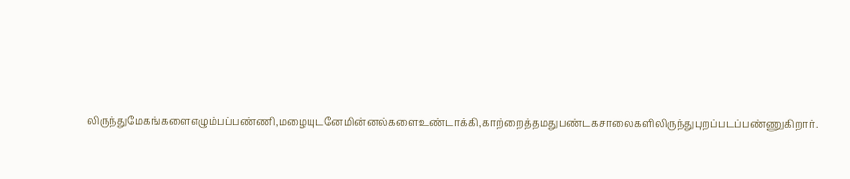லிருந்துமேகங்களைஎழும்பப்பண்ணி,மழையுடனேமின்னல்களைஉண்டாக்கி,காற்றைத்தமதுபண்டகசாலைகளிலிருந்துபுறப்படப்பண்ணுகிறார்.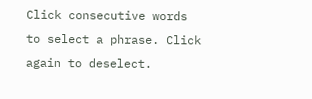Click consecutive words to select a phrase. Click again to deselect.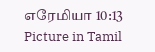எரேமியா 10:13 Picture in Tamil